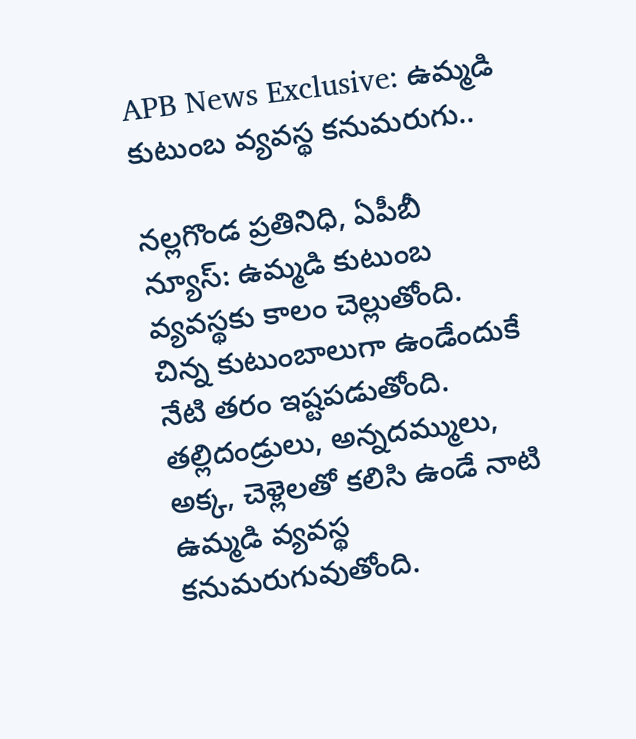APB News Exclusive: ఉమ్మడి కుటుంబ వ్యవస్థ కనుమరుగు..

నల్లగొండ ప్రతినిధి, ఏపీబీ న్యూస్: ఉమ్మడి కుటుంబ వ్యవస్థకు కాలం చెల్లుతోంది. చిన్న కుటుంబాలుగా ఉండేందుకే నేటి తరం ఇష్టపడుతోంది. తల్లిదండ్రులు, అన్నదమ్ములు, అక్క, చెళ్లెలతో కలిసి ఉండే నాటి ఉమ్మడి వ్యవస్థ కనుమరుగువుతోంది.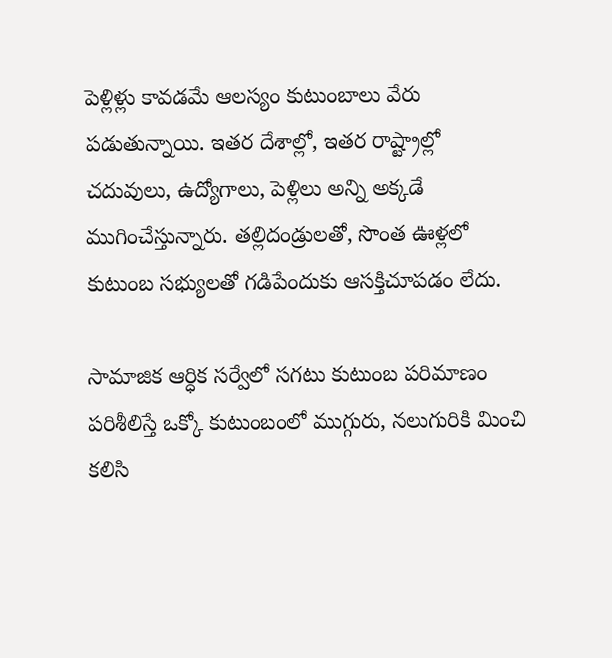పెళ్లిళ్లు కావడమే ఆలస్యం కుటుంబాలు వేరు పడుతున్నాయి. ఇతర దేశాల్లో, ఇతర రాష్ట్రాల్లో చదువులు, ఉద్యోగాలు, పెళ్లిలు అన్ని అక్కడే ముగించేస్తున్నారు. తల్లిదండ్రులతో, సొంత ఊళ్లలో కుటుంబ సభ్యులతో గడిపేందుకు ఆసక్తిచూపడం లేదు.

సామాజిక ఆర్ధిక సర్వేలో సగటు కుటుంబ పరిమాణం పరిశీలిస్తే ఒక్కో కుటుంబంలో ముగ్గురు, నలుగురికి మించి కలిసి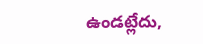ఉండట్లేదు,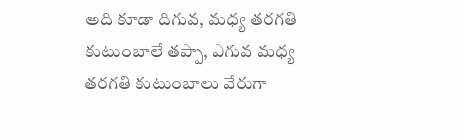అది కూడా దిగువ, మధ్య తరగతి కుటుంబాలే తప్పా, ఎగువ మధ్య తరగతి కుటుంబాలు వేరుగా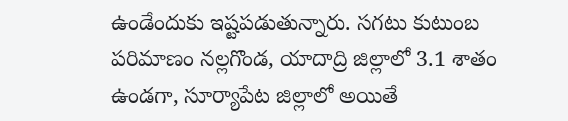ఉండేందుకు ఇష్టపడుతున్నారు. సగటు కుటుంబ పరిమాణం నల్లగొండ, యాదాద్రి జిల్లాలో 3.1 శాతం ఉండగా, సూర్యాపేట జిల్లాలో అయితే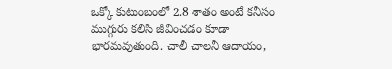ఒక్కో కుటుంబంలో 2.8 శాతం అంటే కనీసం ముగ్గురు కలిసి జీవించడం కూడా భారమవుతుంది. చాలీ చాలనీ ఆదాయం,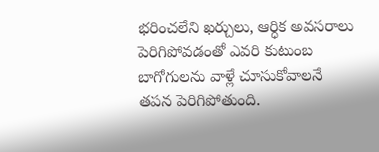భరించలేని ఖర్చులు, ఆర్ధిక అవసరాలు పెరిగిపోవడంతో ఎవరి కుటుంబ బాగోగులను వాళ్లే చూసుకోవాలనే తపన పెరిగిపోతుంది.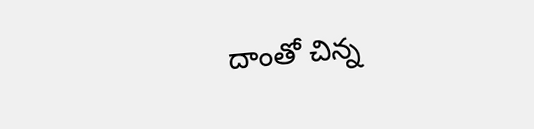దాంతో చిన్న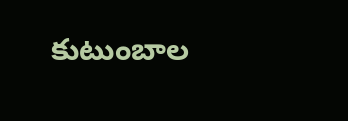కుటుంబాల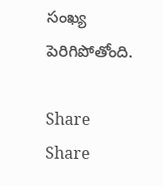సంఖ్య పెరిగిపోతోంది.

Share
Share